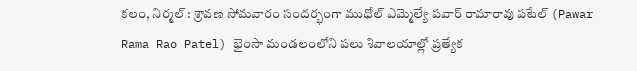కలం, నిర్మల్ : శ్రావణ సోమవారం సందర్భంగా ముధోల్ ఎమ్మెల్యే పవార్ రామారావు పటేల్ (Pawar Rama Rao Patel) భైంసా మండలంలోని పలు శివాలయాల్లో ప్రత్యేక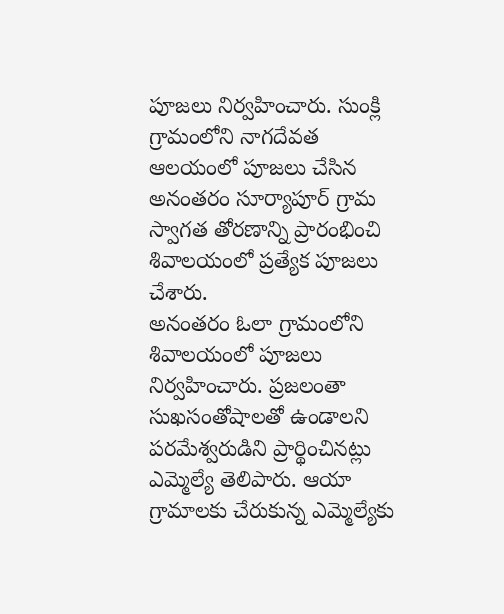పూజలు నిర్వహించారు. సుంక్లి గ్రామంలోని నాగదేవత ఆలయంలో పూజలు చేసిన అనంతరం సూర్యాపూర్ గ్రామ స్వాగత తోరణాన్ని ప్రారంభించి శివాలయంలో ప్రత్యేక పూజలు చేశారు.
అనంతరం ఓలా గ్రామంలోని శివాలయంలో పూజలు నిర్వహించారు. ప్రజలంతా సుఖసంతోషాలతో ఉండాలని పరమేశ్వరుడిని ప్రార్థించినట్లు ఎమ్మెల్యే తెలిపారు. ఆయా గ్రామాలకు చేరుకున్న ఎమ్మెల్యేకు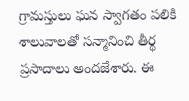గ్రామస్తులు ఘన స్వాగతం పలికి శాలువాలతో సన్మానించి తీర్థ ప్రసాదాలు అందజేశారు. ఈ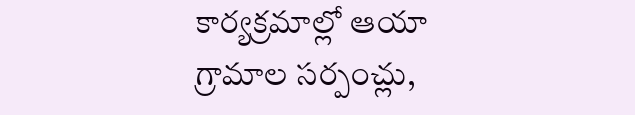కార్యక్రమాల్లో ఆయా గ్రామాల సర్పంచ్లు,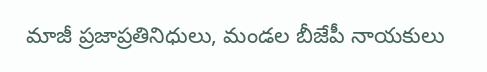మాజీ ప్రజాప్రతినిధులు, మండల బీజేపీ నాయకులు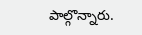పాల్గొన్నారు.